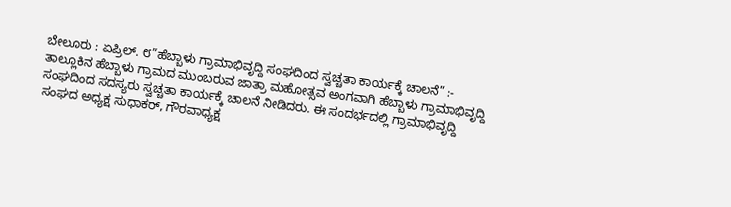ಬೇಲೂರು : ಏಪ್ರಿಲ್. ೮”ಹೆಬ್ಬಾಳು ಗ್ರಾಮಾಭಿವೃದ್ದಿ ಸಂಘದಿಂದ ಸ್ವಚ್ಚತಾ ಕಾರ್ಯಕ್ಕೆ ಚಾಲನೆ” :- ತಾಲ್ಲೂಕಿನ ಹೆಬ್ಬಾಳು ಗ್ರಾಮದ ಮುಂಬರುವ ಜಾತ್ರಾ ಮಹೋತ್ಸವ ಅಂಗವಾಗಿ ಹೆಬ್ಬಾಳು ಗ್ರಾಮಾಭಿವೃದ್ದಿ ಸಂಘದಿಂದ ಸದಸ್ಯರು ಸ್ವಚ್ಚತಾ ಕಾರ್ಯಕ್ಕೆ ಚಾಲನೆ ನೀಡಿದರು. ಈ ಸಂದರ್ಭದಲ್ಲಿ ಗ್ರಾಮಾಭಿವೃದ್ದಿ ಸಂಘದ ಅಧ್ಯಕ್ಷ ಸುಧಾಕರ್, ಗೌರವಾಧ್ಯಕ್ಷ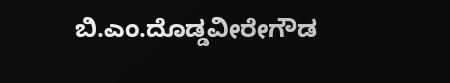ಬಿ.ಎಂ.ದೊಡ್ಡವೀರೇಗೌಡ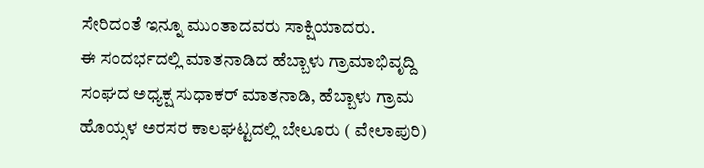ಸೇರಿದಂತೆ ಇನ್ನೂ ಮುಂತಾದವರು ಸಾಕ್ಷಿಯಾದರು.
ಈ ಸಂದರ್ಭದಲ್ಲಿ ಮಾತನಾಡಿದ ಹೆಬ್ಬಾಳು ಗ್ರಾಮಾಭಿವೃದ್ದಿ ಸಂಘದ ಅಧ್ಯಕ್ಷ ಸುಧಾಕರ್ ಮಾತನಾಡಿ, ಹೆಬ್ಬಾಳು ಗ್ರಾಮ ಹೊಯ್ಸಳ ಅರಸರ ಕಾಲಘಟ್ಟದಲ್ಲಿ ಬೇಲೂರು ( ವೇಲಾಪುರಿ)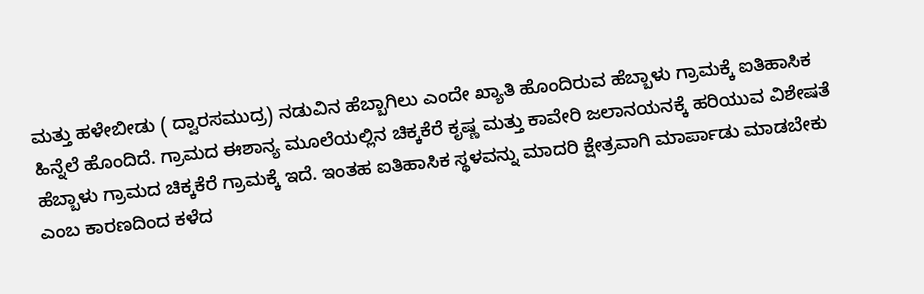ಮತ್ತು ಹಳೇಬೀಡು ( ದ್ವಾರಸಮುದ್ರ) ನಡುವಿನ ಹೆಬ್ಬಾಗಿಲು ಎಂದೇ ಖ್ಯಾತಿ ಹೊಂದಿರುವ ಹೆಬ್ಬಾಳು ಗ್ರಾಮಕ್ಕೆ ಐತಿಹಾಸಿಕ ಹಿನ್ನೆಲೆ ಹೊಂದಿದೆ. ಗ್ರಾಮದ ಈಶಾನ್ಯ ಮೂಲೆಯಲ್ಲಿನ ಚಿಕ್ಕಕೆರೆ ಕೃಷ್ಣ ಮತ್ತು ಕಾವೇರಿ ಜಲಾನಯನಕ್ಕೆ ಹರಿಯುವ ವಿಶೇಷತೆ ಹೆಬ್ಬಾಳು ಗ್ರಾಮದ ಚಿಕ್ಕಕೆರೆ ಗ್ರಾಮಕ್ಕೆ ಇದೆ. ಇಂತಹ ಐತಿಹಾಸಿಕ ಸ್ಥಳವನ್ನು ಮಾದರಿ ಕ್ಷೇತ್ರವಾಗಿ ಮಾರ್ಪಾಡು ಮಾಡಬೇಕು ಎಂಬ ಕಾರಣದಿಂದ ಕಳೆದ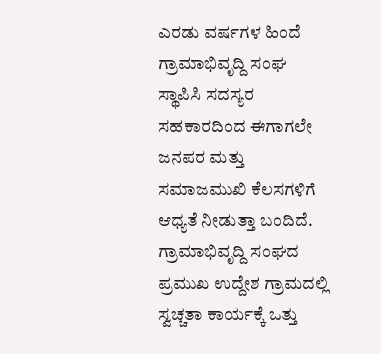ಎರಡು ವರ್ಷಗಳ ಹಿಂದೆ ಗ್ರಾಮಾಭಿವೃದ್ದಿ ಸಂಘ ಸ್ಥಾಪಿಸಿ ಸದಸ್ಯರ ಸಹಕಾರದಿಂದ ಈಗಾಗಲೇ ಜನಪರ ಮತ್ತು ಸಮಾಜಮುಖಿ ಕೆಲಸಗಳಿಗೆ ಆಧ್ಯತೆ ನೀಡುತ್ತಾ ಬಂದಿದೆ.
ಗ್ರಾಮಾಭಿವೃದ್ದಿ ಸಂಘದ ಪ್ರಮುಖ ಉದ್ದೇಶ ಗ್ರಾಮದಲ್ಲಿ ಸ್ವಚ್ಚತಾ ಕಾರ್ಯಕ್ಕೆ ಒತ್ತು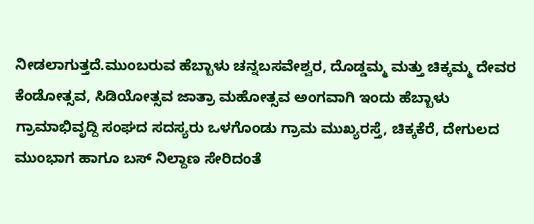ನೀಡಲಾಗುತ್ತದೆ.ಮುಂಬರುವ ಹೆಬ್ಬಾಳು ಚನ್ನಬಸವೇಶ್ವರ, ದೊಡ್ಡಮ್ಮ ಮತ್ತು ಚಿಕ್ಕಮ್ಮ ದೇವರ ಕೆಂಡೋತ್ಸವ, ಸಿಡಿಯೋತ್ಸವ ಜಾತ್ರಾ ಮಹೋತ್ಸವ ಅಂಗವಾಗಿ ಇಂದು ಹೆಬ್ಬಾಳು ಗ್ರಾಮಾಭಿವೃದ್ದಿ ಸಂಘದ ಸದಸ್ಯರು ಒಳಗೊಂಡು ಗ್ರಾಮ ಮುಖ್ಯರಸ್ತೆ, ಚಿಕ್ಕಕೆರೆ, ದೇಗುಲದ ಮುಂಭಾಗ ಹಾಗೂ ಬಸ್ ನಿಲ್ದಾಣ ಸೇರಿದಂತೆ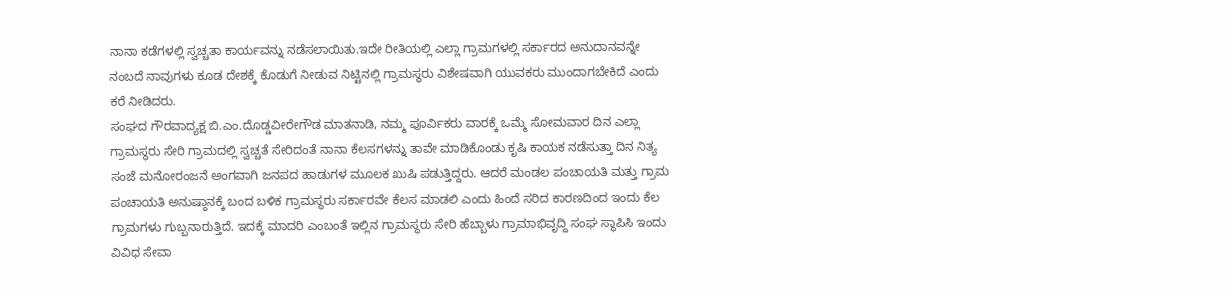ನಾನಾ ಕಡೆಗಳಲ್ಲಿ ಸ್ವಚ್ಚತಾ ಕಾರ್ಯವನ್ನು ನಡೆಸಲಾಯಿತು.ಇದೇ ರೀತಿಯಲ್ಲಿ ಎಲ್ಲಾ ಗ್ರಾಮಗಳಲ್ಲಿ ಸರ್ಕಾರದ ಅನುದಾನವನ್ನೇ ನಂಬದೆ ನಾವುಗಳು ಕೂಡ ದೇಶಕ್ಕೆ ಕೊಡುಗೆ ನೀಡುವ ನಿಟ್ಟಿನಲ್ಲಿ ಗ್ರಾಮಸ್ಥರು ವಿಶೇಷವಾಗಿ ಯುವಕರು ಮುಂದಾಗಬೇಕಿದೆ ಎಂದು ಕರೆ ನೀಡಿದರು.
ಸಂಘದ ಗೌರವಾದ್ಯಕ್ಷ ಬಿ.ಎಂ.ದೊಡ್ಡವೀರೇಗೌಡ ಮಾತನಾಡಿ, ನಮ್ಮ ಪೂರ್ವಿಕರು ವಾರಕ್ಕೆ ಒಮ್ಮೆ ಸೋಮವಾರ ದಿನ ಎಲ್ಲಾ ಗ್ರಾಮಸ್ಥರು ಸೇರಿ ಗ್ರಾಮದಲ್ಲಿ ಸ್ವಚ್ಚತೆ ಸೇರಿದಂತೆ ನಾನಾ ಕೆಲಸಗಳನ್ನು ತಾವೇ ಮಾಡಿಕೊಂಡು ಕೃಷಿ ಕಾಯಕ ನಡೆಸುತ್ತಾ ದಿನ ನಿತ್ಯ ಸಂಜೆ ಮನೋರಂಜನೆ ಅಂಗವಾಗಿ ಜನಪದ ಹಾಡುಗಳ ಮೂಲಕ ಖುಷಿ ಪಡುತ್ತಿದ್ದರು. ಆದರೆ ಮಂಡಲ ಪಂಚಾಯತಿ ಮತ್ತು ಗ್ರಾಮ ಪಂಚಾಯತಿ ಅನುಷ್ಠಾನಕ್ಕೆ ಬಂದ ಬಳಿಕ ಗ್ರಾಮಸ್ಥರು ಸರ್ಕಾರವೇ ಕೆಲಸ ಮಾಡಲಿ ಎಂದು ಹಿಂದೆ ಸರಿದ ಕಾರಣದಿಂದ ಇಂದು ಕೆಲ ಗ್ರಾಮಗಳು ಗುಬ್ಬನಾರುತ್ತಿದೆ. ಇದಕ್ಕೆ ಮಾದರಿ ಎಂಬಂತೆ ಇಲ್ಲಿನ ಗ್ರಾಮಸ್ಥರು ಸೇರಿ ಹೆಬ್ಬಾಳು ಗ್ರಾಮಾಭಿವೃದ್ದಿ ಸಂಘ ಸ್ಥಾಪಿಸಿ ಇಂದು ವಿವಿಧ ಸೇವಾ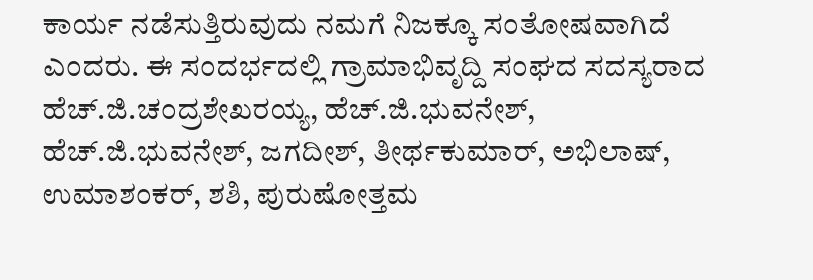ಕಾರ್ಯ ನಡೆಸುತ್ತಿರುವುದು ನಮಗೆ ನಿಜಕ್ಕೂ ಸಂತೋಷವಾಗಿದೆ ಎಂದರು. ಈ ಸಂದರ್ಭದಲ್ಲಿ ಗ್ರಾಮಾಭಿವೃದ್ದಿ ಸಂಘದ ಸದಸ್ಯರಾದ ಹೆಚ್.ಜಿ.ಚಂದ್ರಶೇಖರಯ್ಯ, ಹೆಚ್.ಜಿ.ಭುವನೇಶ್, ಹೆಚ್.ಜಿ.ಭುವನೇಶ್, ಜಗದೀಶ್, ತೀರ್ಥಕುಮಾರ್, ಅಭಿಲಾಷ್, ಉಮಾಶಂಕರ್, ಶಶಿ, ಪುರುಷೋತ್ತಮ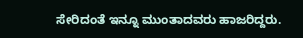ಸೇರಿದಂತೆ ಇನ್ನೂ ಮುಂತಾದವರು ಹಾಜರಿದ್ದರು.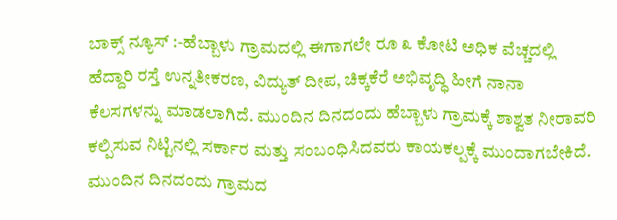ಬಾಕ್ಸ್ ನ್ಯೂಸ್ :-ಹೆಬ್ಬಾಳು ಗ್ರಾಮದಲ್ಲಿ ಈಗಾಗಲೇ ರೂ ೩ ಕೋಟಿ ಅಧಿಕ ವೆಚ್ಚದಲ್ಲಿ ಹೆದ್ದಾರಿ ರಸ್ತೆ ಉನ್ನತೀಕರಣ, ವಿದ್ಯುತ್ ದೀಪ, ಚಿಕ್ಕಕೆರೆ ಅಭಿವೃದ್ಧಿ ಹೀಗೆ ನಾನಾ ಕೆಲಸಗಳನ್ನು ಮಾಡಲಾಗಿದೆ. ಮುಂದಿನ ದಿನದಂದು ಹೆಬ್ಬಾಳು ಗ್ರಾಮಕ್ಕೆ ಶಾಶ್ವತ ನೀರಾವರಿ ಕಲ್ಪಿಸುವ ನಿಟ್ಟಿನಲ್ಲಿ ಸರ್ಕಾರ ಮತ್ತು ಸಂಬಂಧಿಸಿದವರು ಕಾಯಕಲ್ಪಕ್ಕೆ ಮುಂದಾಗಬೇಕಿದೆ. ಮುಂದಿನ ದಿನದಂದು ಗ್ರಾಮದ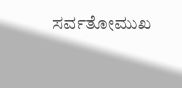ಸರ್ವತೋಮುಖ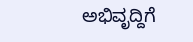ಅಭಿವೃದ್ದಿಗೆ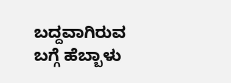ಬದ್ದವಾಗಿರುವ ಬಗ್ಗೆ ಹೆಬ್ಬಾಳು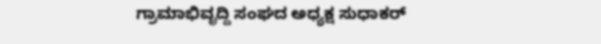ಗ್ರಾಮಾಭಿವೃದ್ದಿ ಸಂಘದ ಅಧ್ಯಕ್ಷ ಸುಧಾಕರ್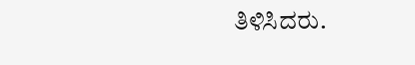ತಿಳಿಸಿದರು.